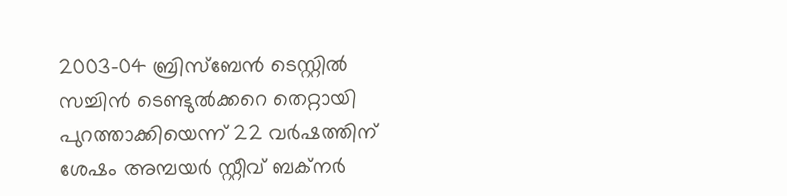2003-04 ബ്രിസ്‌ബേൻ ടെസ്റ്റിൽ സച്ചിൻ ടെണ്ടുൽക്കറെ തെറ്റായി പുറത്താക്കിയെന്ന് 22 വർഷത്തിന് ശേഷം അമ്പയർ സ്റ്റീവ് ബക്നർ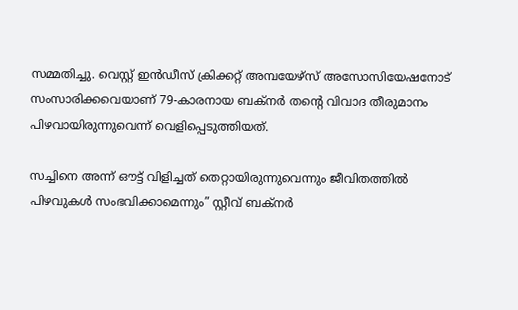സമ്മതിച്ചു. വെസ്റ്റ് ഇൻഡീസ് ക്രിക്കറ്റ് അമ്പയേഴ്സ് അസോസിയേഷനോട് സംസാരിക്കവെയാണ് 79-കാരനായ ബക്നർ തന്റെ വിവാദ തീരുമാനം പിഴവായിരുന്നുവെന്ന് വെളിപ്പെടുത്തിയത്.

സച്ചിനെ അന്ന് ഔട്ട് വിളിച്ചത് തെറ്റായിരുന്നുവെന്നും ജീവിതത്തിൽ പിഴവുകൾ സംഭവിക്കാമെന്നും” സ്റ്റീവ് ബക്നർ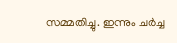സമ്മതിച്ചു. ഇന്നും ചർച്ച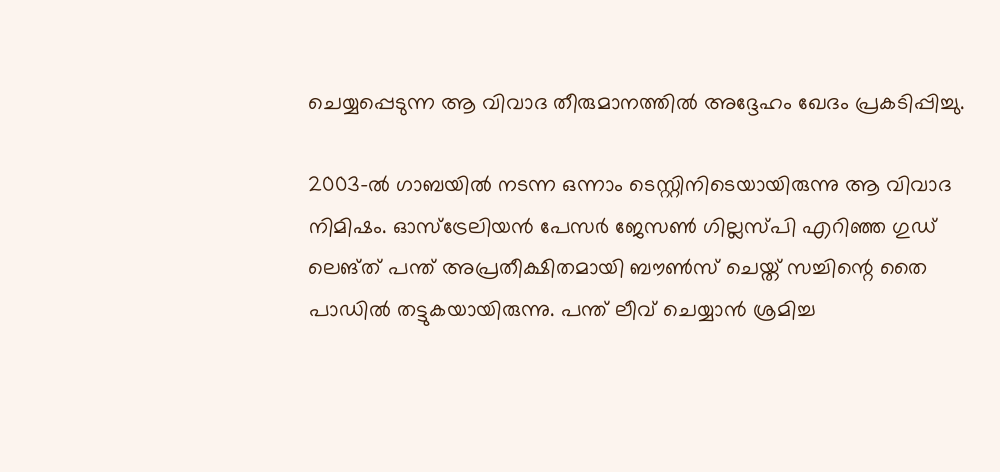ചെയ്യപ്പെടുന്ന ആ വിവാദ തീരുമാനത്തിൽ അദ്ദേഹം ഖേദം പ്രകടിപ്പിച്ചു.

2003-ൽ ഗാബയിൽ നടന്ന ഒന്നാം ടെസ്റ്റിനിടെയായിരുന്നു ആ വിവാദ നിമിഷം. ഓസ്ട്രേലിയൻ പേസർ ജേസൺ ഗില്ലസ്പി എറിഞ്ഞ ഗുഡ് ലെങ്ത് പന്ത് അപ്രതീക്ഷിതമായി ബൗൺസ് ചെയ്ത് സച്ചിന്റെ തൈ പാഡിൽ തട്ടുകയായിരുന്നു. പന്ത് ലീവ് ചെയ്യാൻ ശ്രമിച്ച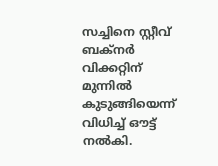സച്ചിനെ സ്റ്റീവ് ബക്നർ വിക്കറ്റിന് മുന്നിൽ കുടുങ്ങിയെന്ന് വിധിച്ച് ഔട്ട് നൽകി.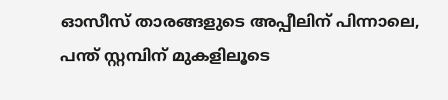ഓസീസ് താരങ്ങളുടെ അപ്പീലിന് പിന്നാലെ, പന്ത് സ്റ്റമ്പിന് മുകളിലൂടെ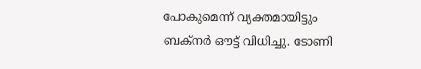പോകുമെന്ന് വ്യക്തമായിട്ടും ബക്നർ ഔട്ട് വിധിച്ചു. ടോണി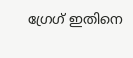ഗ്രേഗ് ഇതിനെ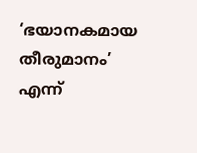‘ഭയാനകമായ തീരുമാനം’ എന്ന്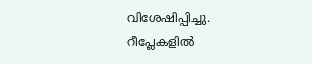വിശേഷിപ്പിച്ചു. റീപ്ലേകളിൽ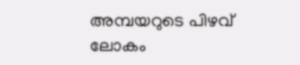അമ്പയറുടെ പിഴവ് ലോകം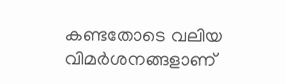കണ്ടതോടെ വലിയ വിമർശനങ്ങളാണ്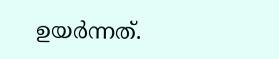ഉയർന്നത്.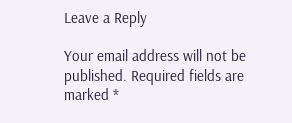Leave a Reply

Your email address will not be published. Required fields are marked *